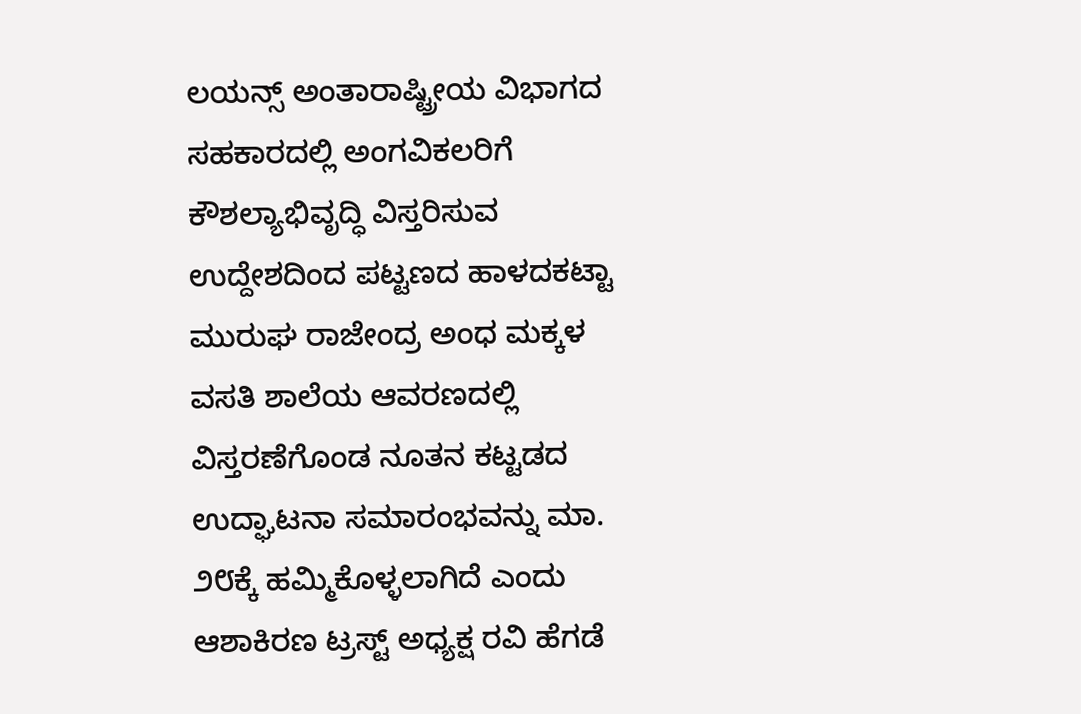ಲಯನ್ಸ್ ಅಂತಾರಾಷ್ಟ್ರೀಯ ವಿಭಾಗದ ಸಹಕಾರದಲ್ಲಿ ಅಂಗವಿಕಲರಿಗೆ ಕೌಶಲ್ಯಾಭಿವೃದ್ಧಿ ವಿಸ್ತರಿಸುವ ಉದ್ದೇಶದಿಂದ ಪಟ್ಟಣದ ಹಾಳದಕಟ್ಟಾ ಮುರುಘ ರಾಜೇಂದ್ರ ಅಂಧ ಮಕ್ಕಳ ವಸತಿ ಶಾಲೆಯ ಆವರಣದಲ್ಲಿ ವಿಸ್ತರಣೆಗೊಂಡ ನೂತನ ಕಟ್ಟಡದ ಉದ್ಘಾಟನಾ ಸಮಾರಂಭವನ್ನು ಮಾ. ೨೮ಕ್ಕೆ ಹಮ್ಮಿಕೊಳ್ಳಲಾಗಿದೆ ಎಂದು ಆಶಾಕಿರಣ ಟ್ರಸ್ಟ್ ಅಧ್ಯಕ್ಷ ರವಿ ಹೆಗಡೆ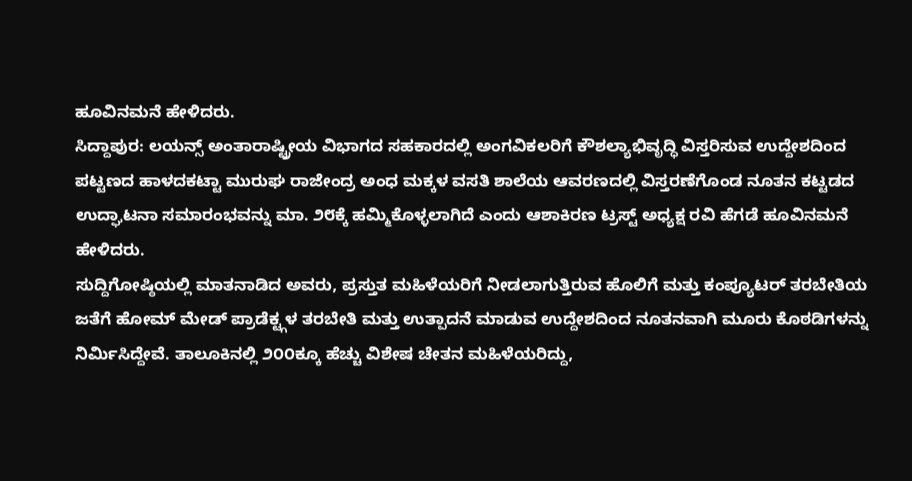ಹೂವಿನಮನೆ ಹೇಳಿದರು.
ಸಿದ್ದಾಪುರ: ಲಯನ್ಸ್ ಅಂತಾರಾಷ್ಟ್ರೀಯ ವಿಭಾಗದ ಸಹಕಾರದಲ್ಲಿ ಅಂಗವಿಕಲರಿಗೆ ಕೌಶಲ್ಯಾಭಿವೃದ್ಧಿ ವಿಸ್ತರಿಸುವ ಉದ್ದೇಶದಿಂದ ಪಟ್ಟಣದ ಹಾಳದಕಟ್ಟಾ ಮುರುಘ ರಾಜೇಂದ್ರ ಅಂಧ ಮಕ್ಕಳ ವಸತಿ ಶಾಲೆಯ ಆವರಣದಲ್ಲಿ ವಿಸ್ತರಣೆಗೊಂಡ ನೂತನ ಕಟ್ಟಡದ ಉದ್ಘಾಟನಾ ಸಮಾರಂಭವನ್ನು ಮಾ. ೨೮ಕ್ಕೆ ಹಮ್ಮಿಕೊಳ್ಳಲಾಗಿದೆ ಎಂದು ಆಶಾಕಿರಣ ಟ್ರಸ್ಟ್ ಅಧ್ಯಕ್ಷ ರವಿ ಹೆಗಡೆ ಹೂವಿನಮನೆ ಹೇಳಿದರು.
ಸುದ್ದಿಗೋಷ್ಠಿಯಲ್ಲಿ ಮಾತನಾಡಿದ ಅವರು, ಪ್ರಸ್ತುತ ಮಹಿಳೆಯರಿಗೆ ನೀಡಲಾಗುತ್ತಿರುವ ಹೊಲಿಗೆ ಮತ್ತು ಕಂಪ್ಯೂಟರ್ ತರಬೇತಿಯ ಜತೆಗೆ ಹೋಮ್ ಮೇಡ್ ಪ್ರಾಡೆಕ್ಟ್ಗಳ ತರಬೇತಿ ಮತ್ತು ಉತ್ಪಾದನೆ ಮಾಡುವ ಉದ್ದೇಶದಿಂದ ನೂತನವಾಗಿ ಮೂರು ಕೊಠಡಿಗಳನ್ನು ನಿರ್ಮಿಸಿದ್ದೇವೆ. ತಾಲೂಕಿನಲ್ಲಿ ೨೦೦ಕ್ಕೂ ಹೆಚ್ಚು ವಿಶೇಷ ಚೇತನ ಮಹಿಳೆಯರಿದ್ದು,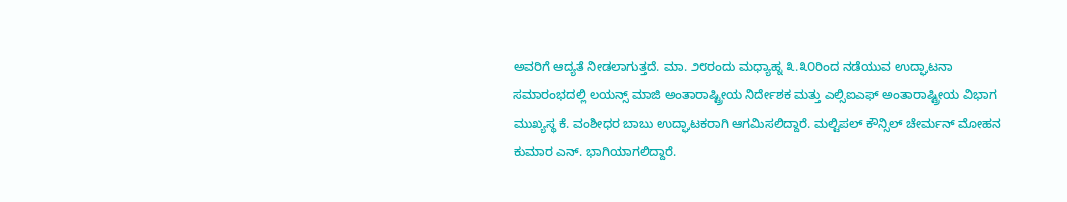ಅವರಿಗೆ ಆದ್ಯತೆ ನೀಡಲಾಗುತ್ತದೆ. ಮಾ. ೨೮ರಂದು ಮಧ್ಯಾಹ್ನ ೩.೩೦ರಿಂದ ನಡೆಯುವ ಉದ್ಘಾಟನಾ ಸಮಾರಂಭದಲ್ಲಿ ಲಯನ್ಸ್ ಮಾಜಿ ಅಂತಾರಾಷ್ಟ್ರೀಯ ನಿರ್ದೇಶಕ ಮತ್ತು ಎಲ್ಸಿಐಎಫ್ ಅಂತಾರಾಷ್ಟ್ರೀಯ ವಿಭಾಗ ಮುಖ್ಯಸ್ಥ ಕೆ. ವಂಶೀಧರ ಬಾಬು ಉದ್ಘಾಟಕರಾಗಿ ಆಗಮಿಸಲಿದ್ದಾರೆ. ಮಲ್ಟಿಪಲ್ ಕೌನ್ಸಿಲ್ ಚೇರ್ಮನ್ ಮೋಹನ ಕುಮಾರ ಎನ್. ಭಾಗಿಯಾಗಲಿದ್ದಾರೆ.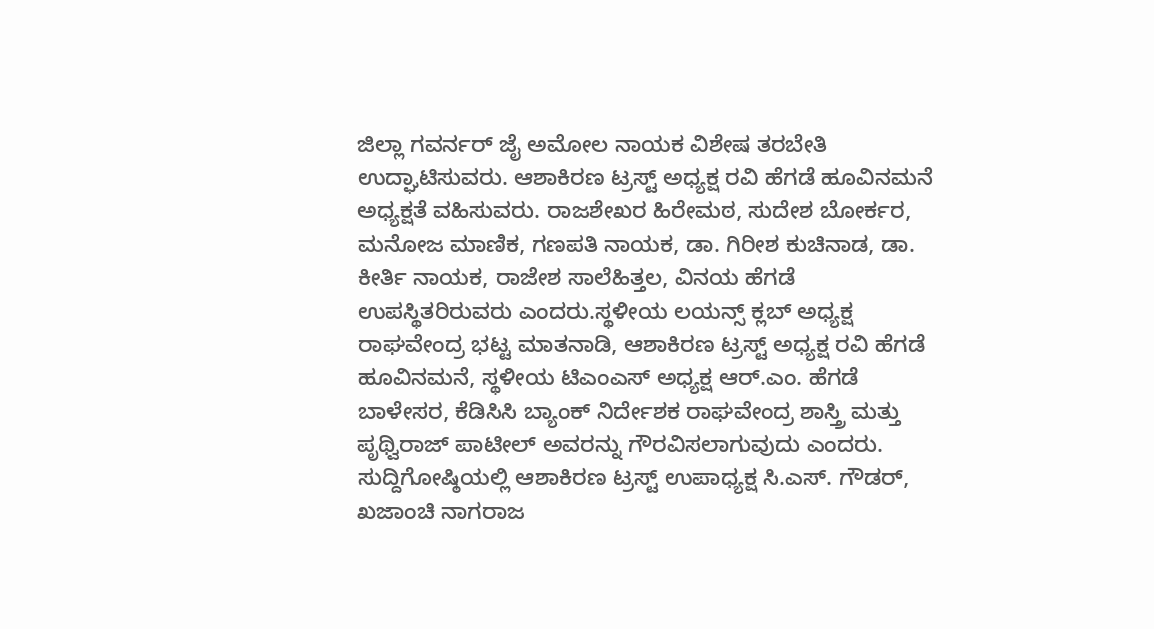ಜಿಲ್ಲಾ ಗವರ್ನರ್ ಜೈ ಅಮೋಲ ನಾಯಕ ವಿಶೇಷ ತರಬೇತಿ ಉದ್ಘಾಟಿಸುವರು. ಆಶಾಕಿರಣ ಟ್ರಸ್ಟ್ ಅಧ್ಯಕ್ಷ ರವಿ ಹೆಗಡೆ ಹೂವಿನಮನೆ ಅಧ್ಯಕ್ಷತೆ ವಹಿಸುವರು. ರಾಜಶೇಖರ ಹಿರೇಮಠ, ಸುದೇಶ ಬೋರ್ಕರ, ಮನೋಜ ಮಾಣಿಕ, ಗಣಪತಿ ನಾಯಕ, ಡಾ. ಗಿರೀಶ ಕುಚಿನಾಡ, ಡಾ. ಕೀರ್ತಿ ನಾಯಕ, ರಾಜೇಶ ಸಾಲೆಹಿತ್ತಲ, ವಿನಯ ಹೆಗಡೆ ಉಪಸ್ಥಿತರಿರುವರು ಎಂದರು.ಸ್ಥಳೀಯ ಲಯನ್ಸ್ ಕ್ಲಬ್ ಅಧ್ಯಕ್ಷ ರಾಘವೇಂದ್ರ ಭಟ್ಟ ಮಾತನಾಡಿ, ಆಶಾಕಿರಣ ಟ್ರಸ್ಟ್ ಅಧ್ಯಕ್ಷ ರವಿ ಹೆಗಡೆ ಹೂವಿನಮನೆ, ಸ್ಥಳೀಯ ಟಿಎಂಎಸ್ ಅಧ್ಯಕ್ಷ ಆರ್.ಎಂ. ಹೆಗಡೆ ಬಾಳೇಸರ, ಕೆಡಿಸಿಸಿ ಬ್ಯಾಂಕ್ ನಿರ್ದೇಶಕ ರಾಘವೇಂದ್ರ ಶಾಸ್ತ್ರಿ ಮತ್ತು ಪೃಥ್ವಿರಾಜ್ ಪಾಟೀಲ್ ಅವರನ್ನು ಗೌರವಿಸಲಾಗುವುದು ಎಂದರು.
ಸುದ್ದಿಗೋಷ್ಠಿಯಲ್ಲಿ ಆಶಾಕಿರಣ ಟ್ರಸ್ಟ್ ಉಪಾಧ್ಯಕ್ಷ ಸಿ.ಎಸ್. ಗೌಡರ್, ಖಜಾಂಚಿ ನಾಗರಾಜ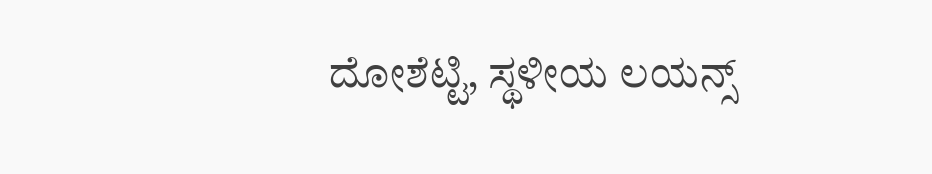ದೋಶೆಟ್ಟಿ, ಸ್ಥಳೀಯ ಲಯನ್ಸ್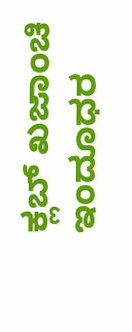ಕ್ಲಬ್ ಖಜಾಂಚಿ ಇಂದೂಧರ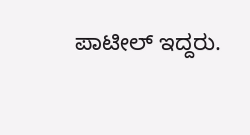ಪಾಟೀಲ್ ಇದ್ದರು.